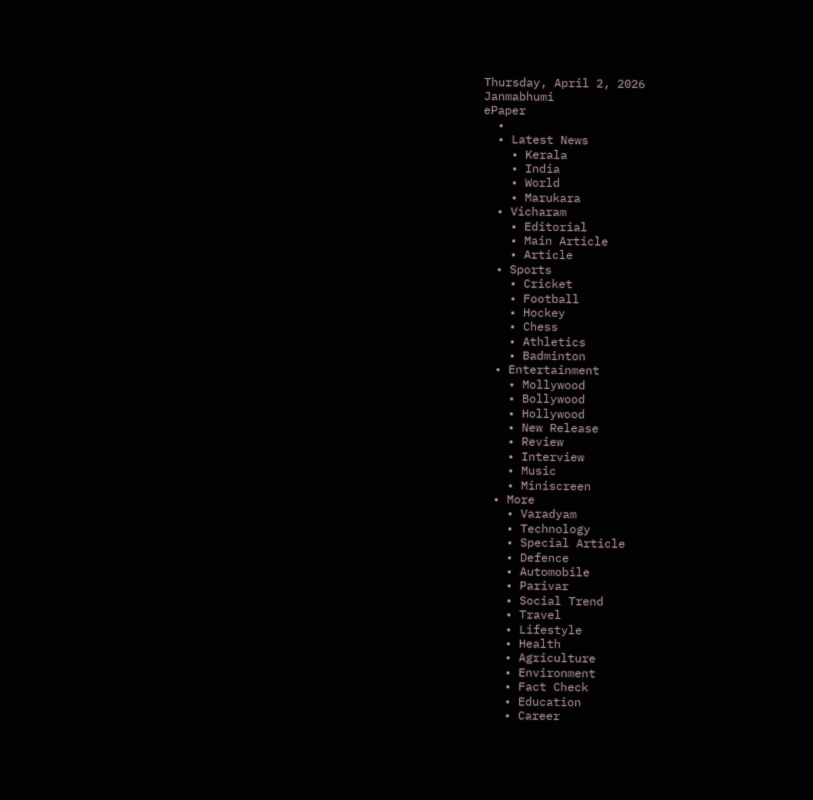Thursday, April 2, 2026
Janmabhumi
ePaper
  •
  • Latest News
    • Kerala
    • India
    • World
    • Marukara
  • Vicharam
    • Editorial
    • Main Article
    • Article
  • Sports
    • Cricket
    • Football
    • Hockey
    • Chess
    • Athletics
    • Badminton
  • Entertainment
    • Mollywood
    • Bollywood
    • Hollywood
    • New Release
    • Review
    • Interview
    • Music
    • Miniscreen
  • More
    • Varadyam
    • Technology
    • Special Article
    • Defence
    • Automobile
    • Parivar
    • Social Trend
    • Travel
    • Lifestyle
    • Health
    • Agriculture
    • Environment
    • Fact Check
    • Education
    • Career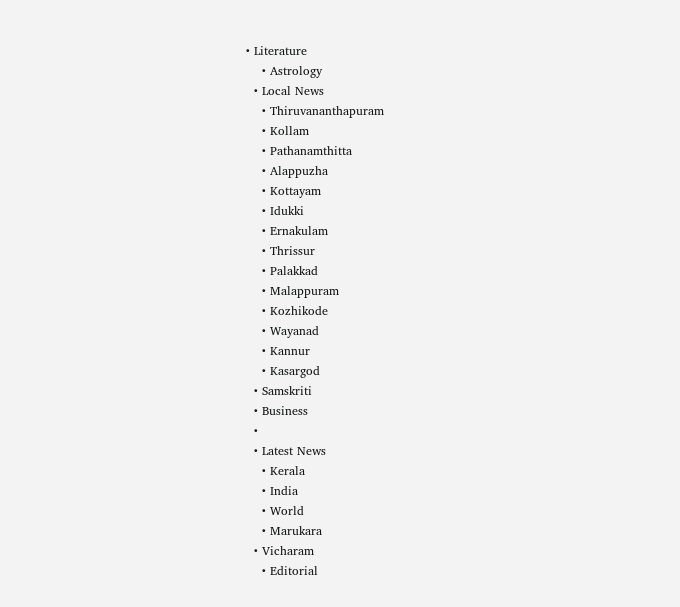• Literature
    • Astrology
  • Local News
    • Thiruvananthapuram
    • Kollam
    • Pathanamthitta
    • Alappuzha
    • Kottayam
    • Idukki
    • Ernakulam
    • Thrissur
    • Palakkad
    • Malappuram
    • Kozhikode
    • Wayanad
    • Kannur
    • Kasargod
  • Samskriti
  • Business
  •
  • Latest News
    • Kerala
    • India
    • World
    • Marukara
  • Vicharam
    • Editorial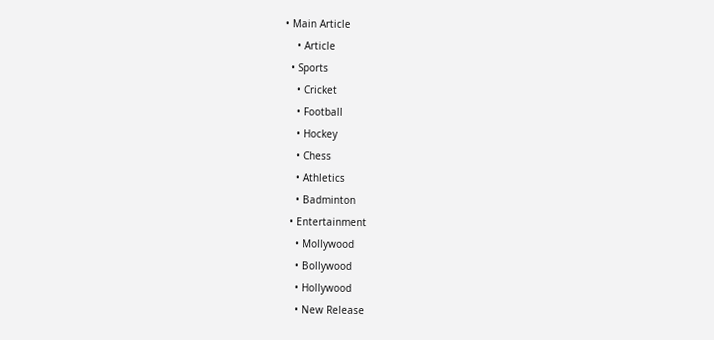• Main Article
    • Article
  • Sports
    • Cricket
    • Football
    • Hockey
    • Chess
    • Athletics
    • Badminton
  • Entertainment
    • Mollywood
    • Bollywood
    • Hollywood
    • New Release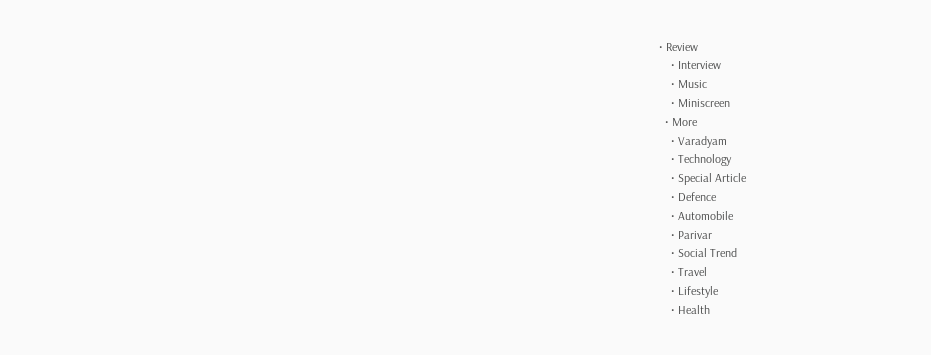• Review
    • Interview
    • Music
    • Miniscreen
  • More
    • Varadyam
    • Technology
    • Special Article
    • Defence
    • Automobile
    • Parivar
    • Social Trend
    • Travel
    • Lifestyle
    • Health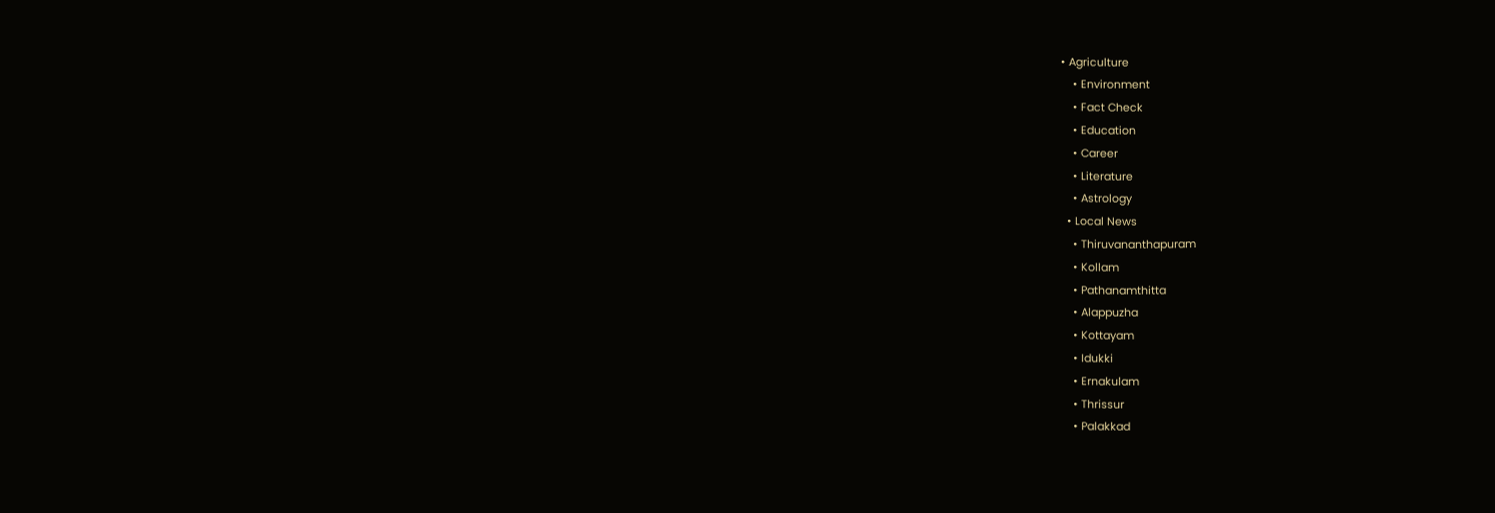• Agriculture
    • Environment
    • Fact Check
    • Education
    • Career
    • Literature
    • Astrology
  • Local News
    • Thiruvananthapuram
    • Kollam
    • Pathanamthitta
    • Alappuzha
    • Kottayam
    • Idukki
    • Ernakulam
    • Thrissur
    • Palakkad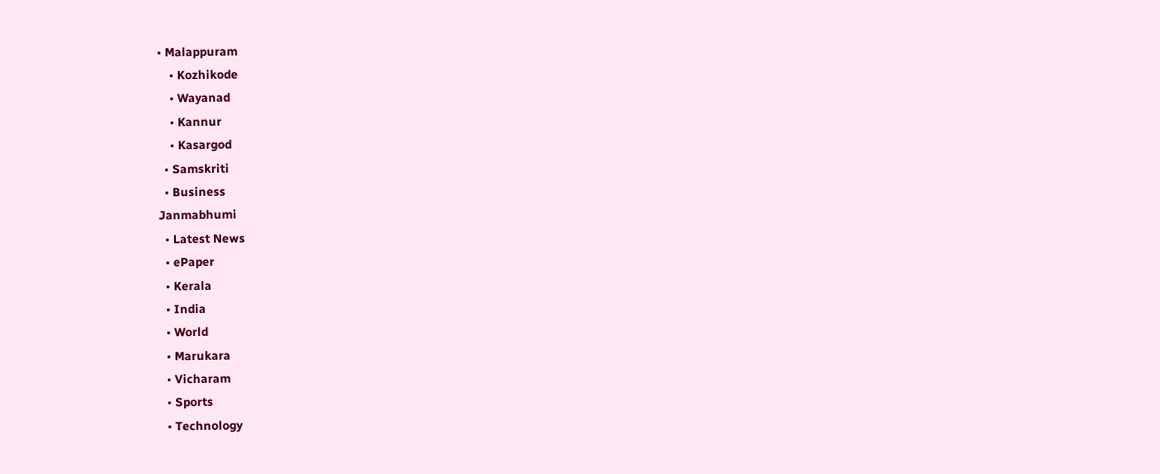• Malappuram
    • Kozhikode
    • Wayanad
    • Kannur
    • Kasargod
  • Samskriti
  • Business
Janmabhumi
  • Latest News
  • ePaper
  • Kerala
  • India
  • World
  • Marukara
  • Vicharam
  • Sports
  • Technology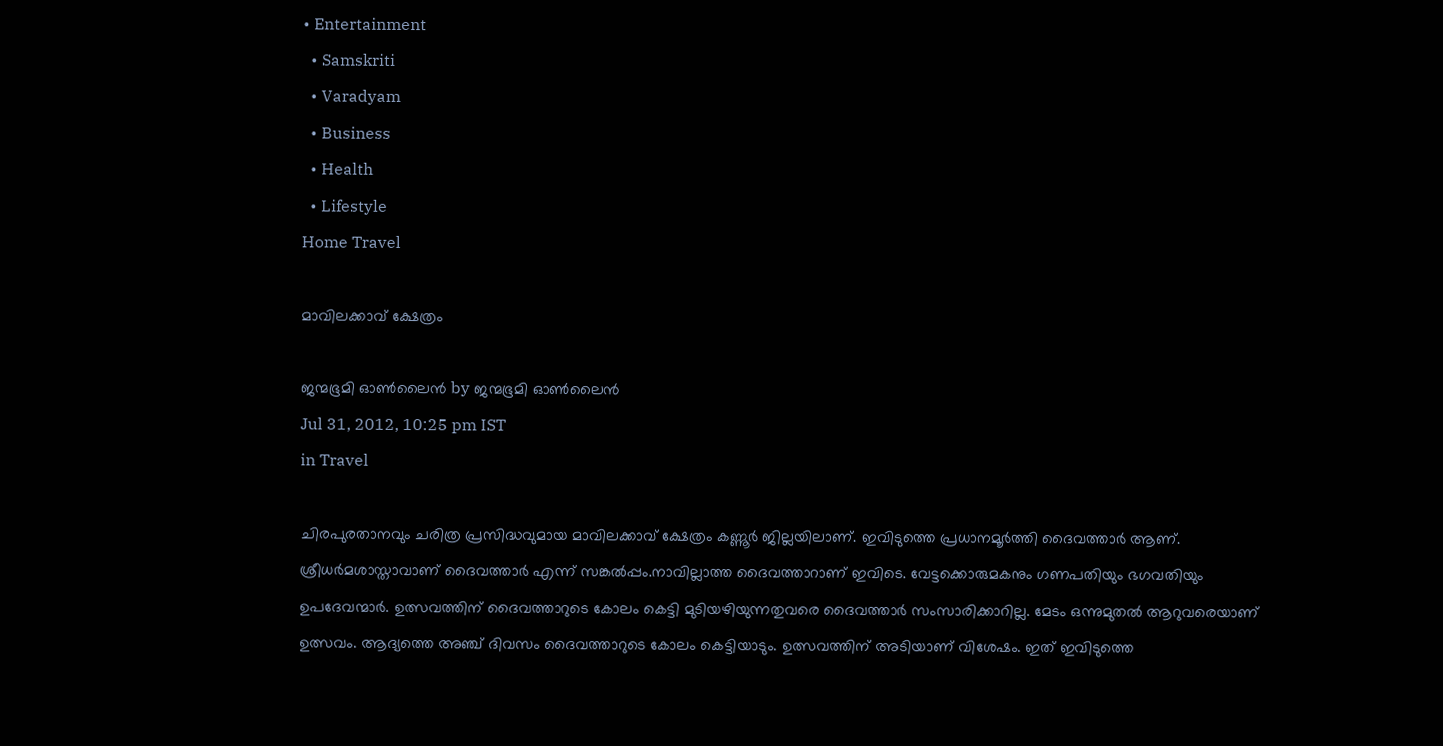• Entertainment
  • Samskriti
  • Varadyam
  • Business
  • Health
  • Lifestyle
Home Travel

മാവിലക്കാവ്‌ ക്ഷേത്രം

ജന്മഭൂമി ഓണ്‍ലൈന്‍ by ജന്മഭൂമി ഓണ്‍ലൈന്‍
Jul 31, 2012, 10:25 pm IST
in Travel

ചിരപുരതാനവും ചരിത്ര പ്രസിദ്ധവുമായ മാവിലക്കാവ്‌ ക്ഷേത്രം കണ്ണൂര്‍ ജില്ലയിലാണ്‌. ഇവിടുത്തെ പ്രധാനമൂര്‍ത്തി ദൈവത്താര്‍ ആണ്‌. ശ്രീധര്‍മശാസ്താവാണ്‌ ദൈവത്താര്‍ എന്ന്‌ സങ്കല്‍പ്പം.നാവില്ലാത്ത ദൈവത്താറാണ്‌ ഇവിടെ. വേട്ടക്കൊരുമകനും ഗണപതിയും ഭഗവതിയും ഉപദേവന്മാര്‍. ഉത്സവത്തിന്‌ ദൈവത്താറുടെ കോലം കെട്ടി മുടിയഴിയുന്നതുവരെ ദൈവത്താര്‍ സംസാരിക്കാറില്ല. മേടം ഒന്നുമുതല്‍ ആറുവരെയാണ്‌ ഉത്സവം. ആദ്യത്തെ അഞ്ച്‌ ദിവസം ദൈവത്താറുടെ കോലം കെട്ടിയാടും. ഉത്സവത്തിന്‌ അടിയാണ്‌ വിശേഷം. ഇത്‌ ഇവിടുത്തെ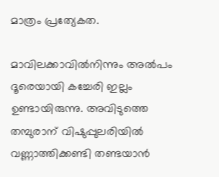മാത്രം പ്രത്യേകത.

മാവിലക്കാവില്‍നിന്നും അല്‍പം ദൂരെയായി കച്ചേരി ഇല്ലം ഉണ്ടായിരുന്നു. അവിടുത്തെ തമ്പുരാന്‌ വിഷുപ്പുലരിയില്‍ വണ്ണാത്തിക്കണ്ടി തണ്ടയാന്‍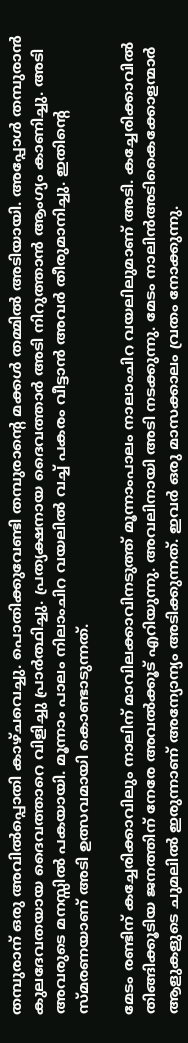തമ്പുരാന്‌ ഒരു അവില്‍പ്പൊതി കാഴ്ചവെച്ചു. പൊതിക്കുവേണ്ടി തമ്പുരാന്റെ മക്കള്‍ തമ്മില്‍ അടിയായി. അപ്പോള്‍ തമ്പുരാന്‍ കുലദേവതയായ ദൈവത്താറെ വിളിച്ചു പ്രാര്‍ത്ഥിച്ചു. പ്രത്യക്ഷനായ ദൈവത്താര്‍ അടി നിറുത്താന്‍ ആംഗ്യം കാണിച്ചു. അടി അവരുടെ മനസ്സില്‍ പകയായി. മൂന്നാം പാലം നിലാംചിറ വയലില്‍ വച്ച്‌ പകരം വീട്ടാന്‍ അവര്‍ തീരുമാനിച്ചു. ഇതിന്റെ സ്മരണയാണ്‌ അടി ഉത്സവമായി കൊണ്ടാടുന്നത്‌.

മേടം രണ്ടിന്‌ കച്ചേരിക്കാവിലും നാലിന്‌ മാവിലക്കാവിനടുത്ത്‌ മൂന്നാംപാലം നാലാംചിറ വയലിലുമാണ്‌ അടി. കച്ചേരിക്കാവില്‍ തിങ്ങിക്കൂടിയ ജനത്തിന്‌ നേരേ അവല്‍ക്കൂട്‌ എറിയുന്നു. അവലിനായി അടി നടക്കുന്നു. മേടം നാലിന്‍അടികൈക്കോളന്മാര്‍ ആളുകളുടെ ചുമലില്‍ ഇരുന്നാണ്‌ അന്യോന്യം അടിക്കുന്നത്‌. ഇവര്‍ ഒരു മാസക്കാലം വ്രതം നോക്കുന്നു.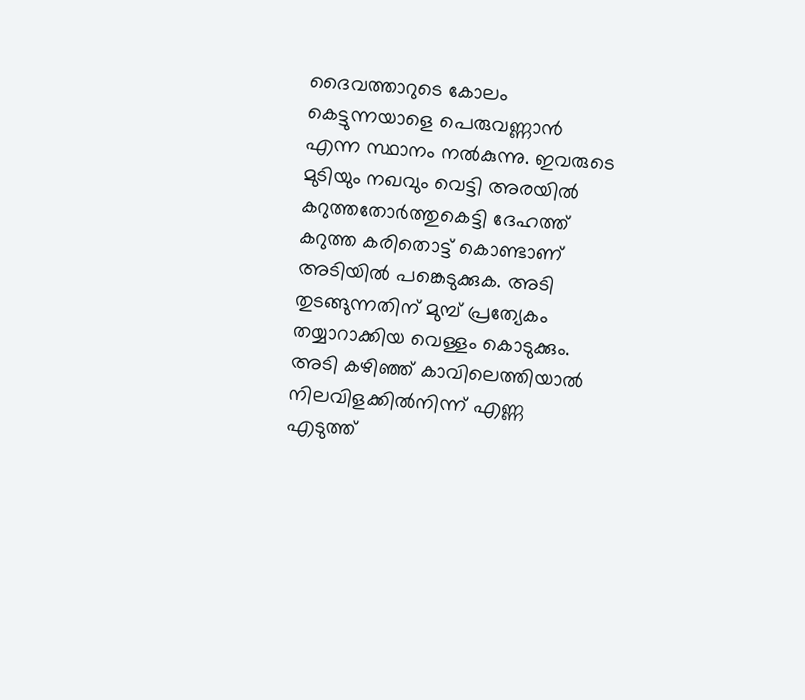ദൈവത്താറുടെ കോലം കെട്ടുന്നയാളെ പെരുവണ്ണാന്‍ എന്ന സ്ഥാനം നല്‍കുന്നു. ഇവരുടെ മുടിയും നഖവും വെട്ടി അരയില്‍ കറുത്തതോര്‍ത്തുകെട്ടി ദേഹത്ത്‌ കറുത്ത കരിതൊട്ട്‌ കൊണ്ടാണ്‌ അടിയില്‍ പങ്കെടുക്കുക. അടി തുടങ്ങുന്നതിന്‌ മുമ്പ്‌ പ്രത്യേകം തയ്യാറാക്കിയ വെള്ളം കൊടുക്കും. അടി കഴിഞ്ഞ്‌ കാവിലെത്തിയാല്‍ നിലവിളക്കില്‍നിന്ന്‌ എണ്ണ എടുത്ത്‌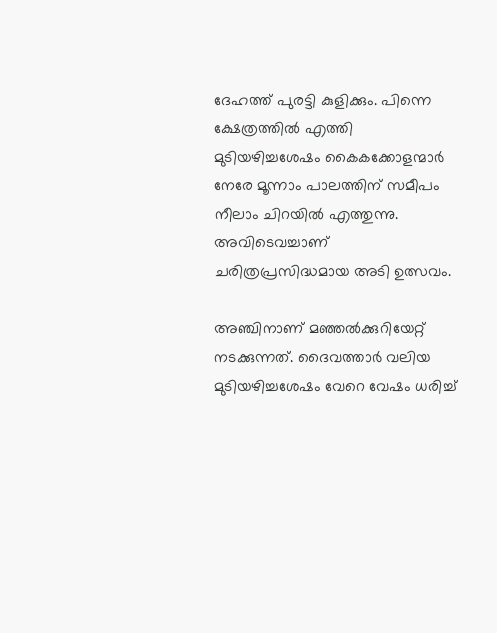ദേഹത്ത്‌ പുരട്ടി കുളിക്കും. പിന്നെ ക്ഷേത്രത്തില്‍ എത്തി മുടിയഴിച്ചശേഷം കൈകക്കോളന്മാര്‍ നേരേ മൂന്നാം പാലത്തിന്‌ സമീപം നീലാം ചിറയില്‍ എത്തുന്നു. അവിടെവച്ചാണ്‌ ചരിത്രപ്രസിദ്ധമായ അടി ഉത്സവം.

അഞ്ചിനാണ്‌ മഞ്ഞല്‍ക്കുറിയേറ്റ്‌ നടക്കുന്നത്‌. ദൈവത്താര്‍ വലിയ മുടിയഴിച്ചശേഷം വേറെ വേഷം ധരിച്ച്‌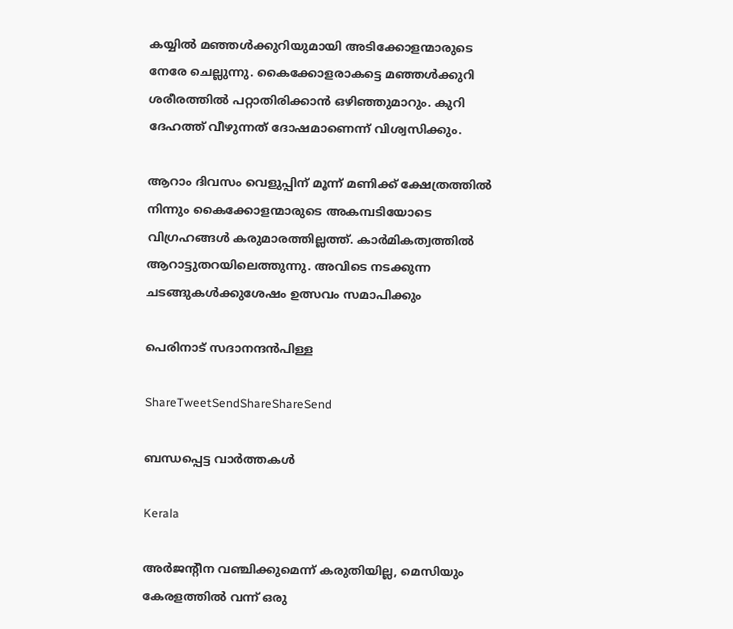കയ്യില്‍ മഞ്ഞള്‍ക്കുറിയുമായി അടിക്കോളന്മാരുടെ നേരേ ചെല്ലുന്നു. കൈക്കോളരാകട്ടെ മഞ്ഞള്‍ക്കുറി ശരീരത്തില്‍ പറ്റാതിരിക്കാന്‍ ഒഴിഞ്ഞുമാറും. കുറി ദേഹത്ത്‌ വീഴുന്നത്‌ ദോഷമാണെന്ന്‌ വിശ്വസിക്കും.

ആറാം ദിവസം വെളുപ്പിന്‌ മൂന്ന്‌ മണിക്ക്‌ ക്ഷേത്രത്തില്‍ നിന്നും കൈക്കോളന്മാരുടെ അകമ്പടിയോടെ വിഗ്രഹങ്ങള്‍ കരുമാരത്തില്ലത്ത്‌. കാര്‍മികത്വത്തില്‍ ആറാട്ടുതറയിലെത്തുന്നു. അവിടെ നടക്കുന്ന ചടങ്ങുകള്‍ക്കുശേഷം ഉത്സവം സമാപിക്കും

പെരിനാട്‌ സദാനന്ദന്‍പിള്ള

ShareTweetSendShareShareSend

ബന്ധപ്പെട്ട വാര്‍ത്തകള്‍

Kerala

അര്‍ജന്റീന വഞ്ചിക്കുമെന്ന് കരുതിയില്ല, മെസിയും കേരളത്തില്‍ വന്ന് ഒരു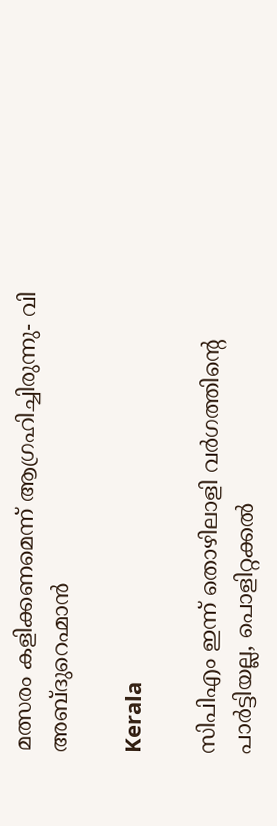മത്സരം കളിക്കണമെന്ന് ആഗ്രഹിച്ചിരുന്നു- വി അബ്ദുറെഹ്മാന്‍

Kerala

സിപിഎം ഇന്ന് തൊഴിലാളി വര്‍ഗത്തിന്റെ പാര്‍ട്ടിയല്ല, പൊളിറ്റക്കല്‍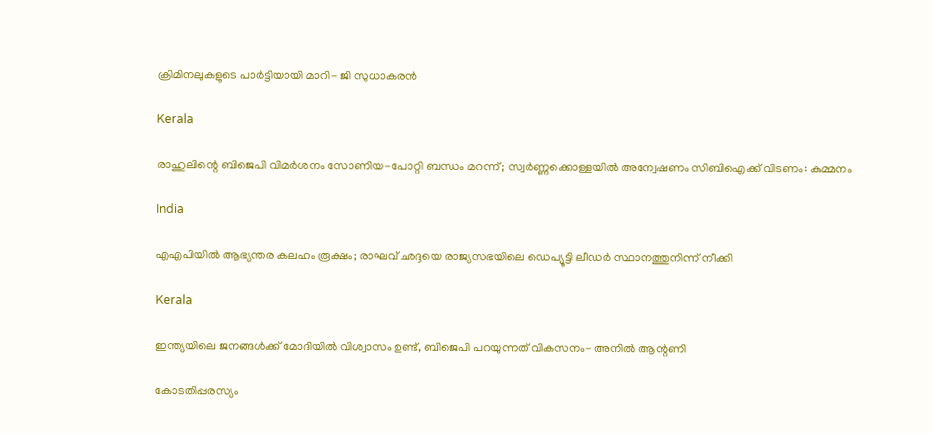ക്രിമിനലുകളുടെ പാര്‍ട്ടിയായി മാറി- ജി സുധാകരന്‍

Kerala

രാഹുലിന്റെ ബിജെപി വിമര്‍ശനം സോണിയ-പോറ്റി ബന്ധം മറന്ന്; സ്വര്‍ണ്ണക്കൊള്ളയില്‍ അന്വേഷണം സിബിഐക്ക് വിടണം: കുമ്മനം

India

എഎപിയില്‍ ആഭ്യന്തര കലഹം രൂക്ഷം; രാഘവ് ഛദ്ദയെ രാജ്യസഭയിലെ ഡെപ്യൂട്ടി ലീഡര്‍ സ്ഥാനത്തുനിന്ന് നീക്കി

Kerala

ഇന്ത്യയിലെ ജനങ്ങള്‍ക്ക് മോദിയില്‍ വിശ്വാസം ഉണ്ട്, ബിജെപി പറയുന്നത് വികസനം- അനില്‍ ആന്റണി

കോടതിപ്പരസ്യം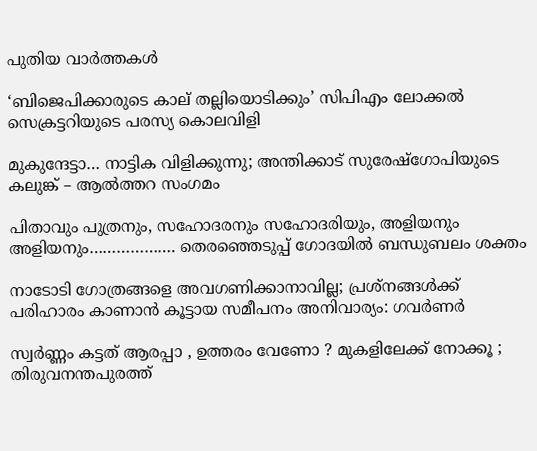പുതിയ വാര്‍ത്തകള്‍

‘ബിജെപിക്കാരുടെ കാല് തല്ലിയൊടിക്കും’ സിപിഎം ലോക്കല്‍ സെക്രട്ടറിയുടെ പരസ്യ കൊലവിളി

മുകുന്ദേട്ടാ… നാട്ടിക വിളിക്കുന്നു; അന്തിക്കാട് സുരേഷ്‌ഗോപിയുടെ കലുങ്ക് – ആല്‍ത്തറ സംഗമം

പിതാവും പുത്രനും, സഹോദരനും സഹോദരിയും, അളിയനും അളിയനും………………. തെരഞ്ഞെടുപ്പ് ഗോദയില്‍ ബന്ധുബലം ശക്തം

നാടോടി ഗോത്രങ്ങളെ അവഗണിക്കാനാവില്ല; പ്രശ്‌നങ്ങള്‍ക്ക് പരിഹാരം കാണാന്‍ കൂട്ടായ സമീപനം അനിവാര്യം: ഗവര്‍ണര്‍

സ്വര്‍ണ്ണം കട്ടത് ആരപ്പാ , ഉത്തരം വേണോ ? മുകളിലേക്ക് നോക്കൂ ; തിരുവനന്തപുരത്ത്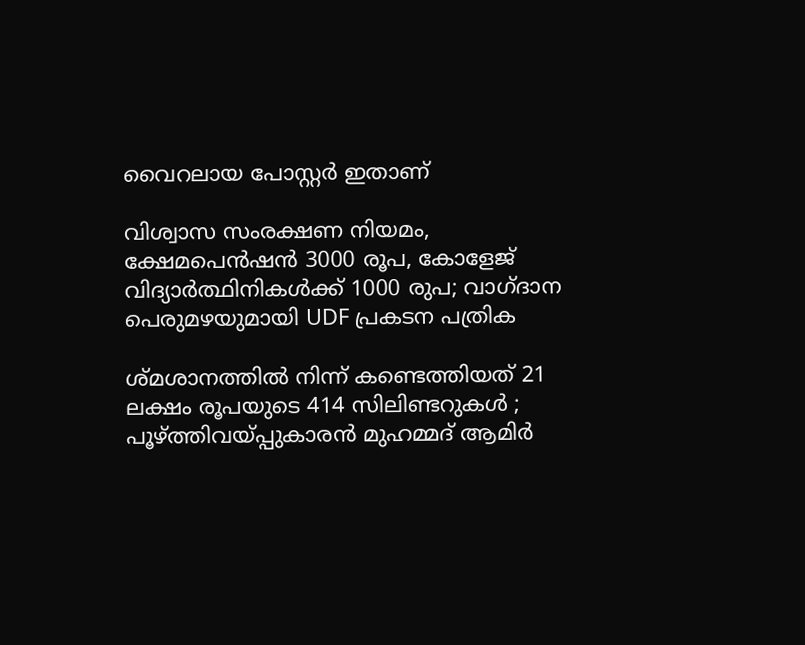വൈറലായ പോസ്റ്റർ ഇതാണ്

വിശ്വാസ സംരക്ഷണ നിയമം, ക്ഷേമപെൻഷൻ 3000 രൂപ, കോളേജ് വിദ്യാർത്ഥിനികൾക്ക് 1000 രുപ; വാഗ്ദാന പെരുമഴയുമായി UDF പ്രകടന പത്രിക

ശ്മശാനത്തിൽ നിന്ന് കണ്ടെത്തിയത് 21 ലക്ഷം രൂപയുടെ 414 സിലിണ്ടറുകൾ ; പൂഴ്‌ത്തിവയ്‌പ്പുകാരൻ മുഹമ്മദ് ആമിർ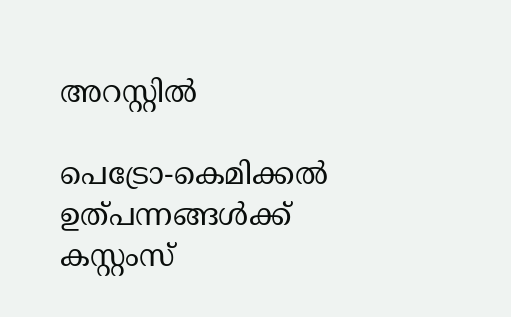അറസ്റ്റിൽ

പെട്രോ-കെമിക്കൽ ഉത്പന്നങ്ങൾക്ക് കസ്റ്റംസ്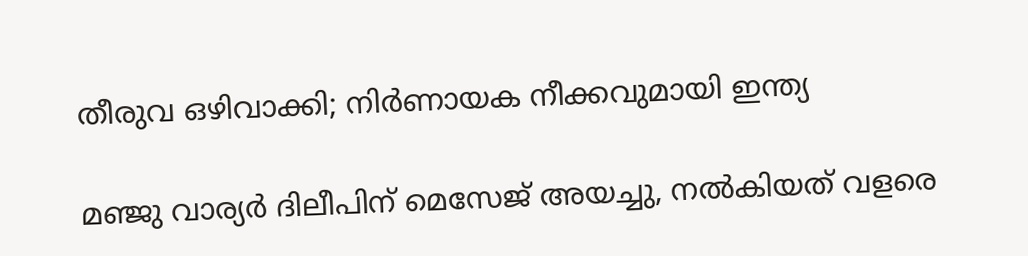തീരുവ ഒഴിവാക്കി; നിർണായക നീക്കവുമായി ഇന്ത്യ

മഞ്ജു വാര്യർ ദിലീപിന് മെസേജ് അയച്ചു, നൽകിയത് വളരെ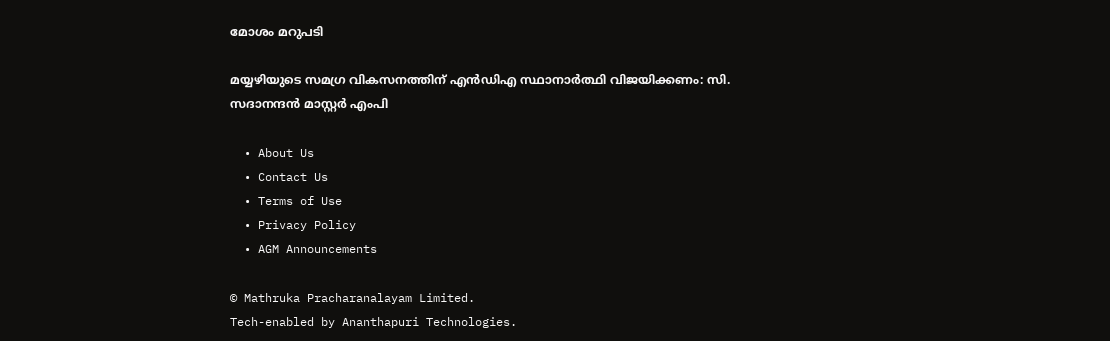മോശം മറുപടി

മയ്യഴിയുടെ സമഗ്ര വികസനത്തിന് എന്‍ഡിഎ സ്ഥാനാര്‍ത്ഥി വിജയിക്കണം: സി. സദാനന്ദന്‍ മാസ്റ്റര്‍ എംപി

  • About Us
  • Contact Us
  • Terms of Use
  • Privacy Policy
  • AGM Announcements

© Mathruka Pracharanalayam Limited.
Tech-enabled by Ananthapuri Technologies.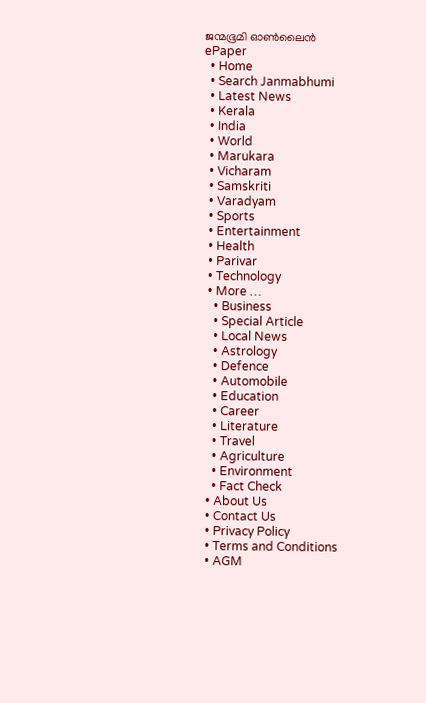ജന്മഭൂമി ഓണ്‍ലൈന്‍
ePaper
  • Home
  • Search Janmabhumi
  • Latest News
  • Kerala
  • India
  • World
  • Marukara
  • Vicharam
  • Samskriti
  • Varadyam
  • Sports
  • Entertainment
  • Health
  • Parivar
  • Technology
  • More …
    • Business
    • Special Article
    • Local News
    • Astrology
    • Defence
    • Automobile
    • Education
    • Career
    • Literature
    • Travel
    • Agriculture
    • Environment
    • Fact Check
  • About Us
  • Contact Us
  • Privacy Policy
  • Terms and Conditions
  • AGM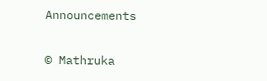Announcements

© Mathruka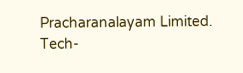Pracharanalayam Limited.
Tech-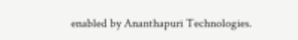enabled by Ananthapuri Technologies.